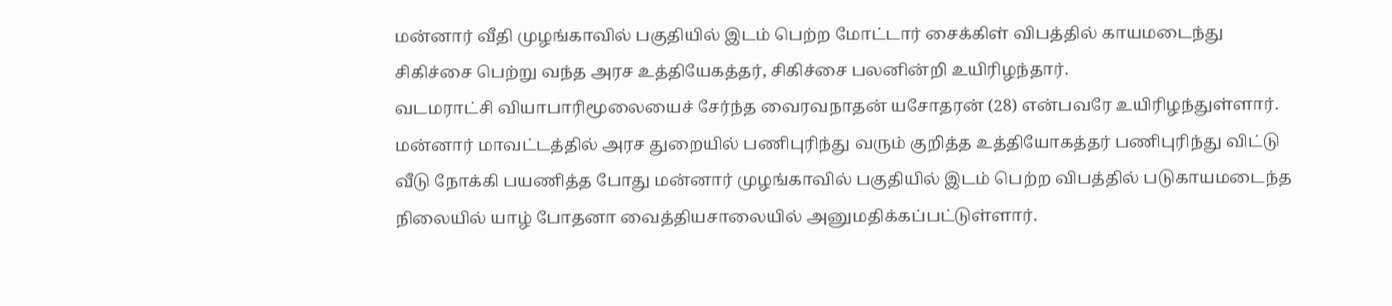மன்னார் வீதி முழங்காவில் பகுதியில் இடம் பெற்ற மோட்டார் சைக்கிள் விபத்தில் காயமடைந்து சிகிச்சை பெற்று வந்த அரச உத்தியேகத்தர், சிகிச்சை பலனின்றி உயிரிழந்தார்.
வடமராட்சி வியாபாரிமூலையைச் சேர்ந்த வைரவநாதன் யசோதரன் (28) என்பவரே உயிரிழந்துள்ளார்.
மன்னார் மாவட்டத்தில் அரச துறையில் பணிபுரிந்து வரும் குறித்த உத்தியோகத்தர் பணிபுரிந்து விட்டு வீடு நோக்கி பயணித்த போது மன்னார் முழங்காவில் பகுதியில் இடம் பெற்ற விபத்தில் படுகாயமடைந்த நிலையில் யாழ் போதனா வைத்தியசாலையில் அனுமதிக்கப்பட்டுள்ளார்.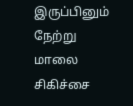இருப்பினும் நேற்று மாலை சிகிச்சை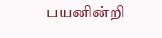பயனின்றி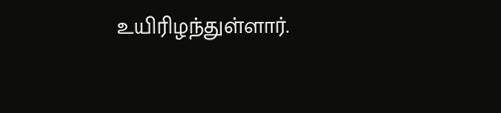உயிரிழந்துள்ளார்.